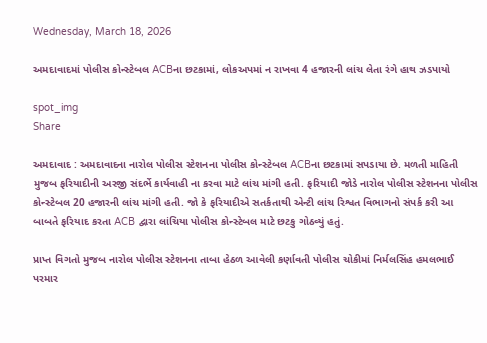Wednesday, March 18, 2026

અમદાવાદમાં પોલીસ કોન્સ્ટેબલ ACBના છટકામાં, લોકઅપમાં ન રાખવા 4 હજારની લાંચ લેતા રંગે હાથ ઝડપાયો

spot_img
Share

અમદાવાદ : અમદાવાદના નારોલ પોલીસ સ્ટેશનના પોલીસ કોન્સ્ટેબલ ACBના છટકામાં સપડાયા છે. મળતી માહિતી મુજબ ફરિયાદીની અરજી સંદર્ભે કાર્યવાહી ના કરવા માટે લાંચ માંગી હતી. ફરિયાદી જોડે નારોલ પોલીસ સ્ટેશનના પોલીસ કોન્સ્ટેબલ 20 હજારની લાંચ માંગી હતી. જો કે ફરિયાદીએ સતર્કતાથી એન્ટી લાંચ રિશ્વત વિભાગનો સંપર્ક કરી આ બાબતે ફરિયાદ કરતા ACB દ્વારા લાંચિયા પોલીસ કોન્સ્ટેબલ માટે છટકુ ગોઠવ્યું હતું.

પ્રાપ્ત વિગતો મુજબ નારોલ પોલીસ સ્ટેશનના તાબા હેઠળ આવેલી કર્ણાવતી પોલીસ ચોકીમાં નિર્મલસિંહ હમલભાઈ પરમાર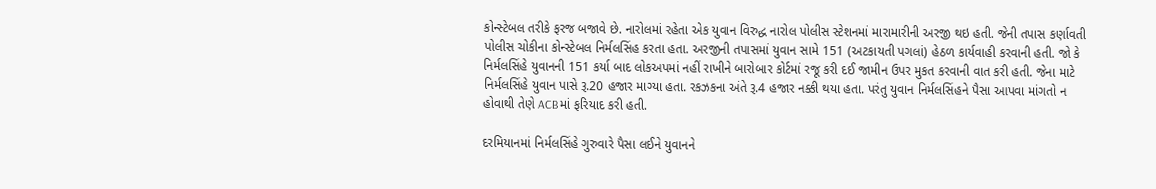કોન્સ્ટેબલ તરીકે ફરજ બજાવે છે. નારોલમાં રહેતા એક યુવાન વિરુદ્ધ નારોલ પોલીસ સ્ટેશનમાં મારામારીની અરજી થઇ હતી. જેની તપાસ કર્ણાવતી પોલીસ ચોકીના કોન્સ્ટેબલ નિર્મલસિંહ કરતા હતા. અરજીની તપાસમાં યુવાન સામે 151 (અટકાયતી પગલાં) હેઠળ કાર્યવાહી કરવાની હતી. જો કે નિર્મલસિંહે યુવાનની 151 કર્યા બાદ લોકઅપમાં નહીં રાખીને બારોબાર કોર્ટમાં રજૂ કરી દઈ જામીન ઉપર મુકત કરવાની વાત કરી હતી. જેના માટે નિર્મલસિંહે યુવાન પાસે રૂ.20 હજાર માગ્યા હતા. રકઝકના અંતે રૂ.4 હજાર નક્કી થયા હતા. પરંતુ યુવાન નિર્મલસિંહને પૈસા આપવા માંગતો ન હોવાથી તેણે ACBમાં ફરિયાદ કરી હતી.

દરમિયાનમાં નિર્મલસિંહે ગુરુવારે પૈસા લઈને યુવાનને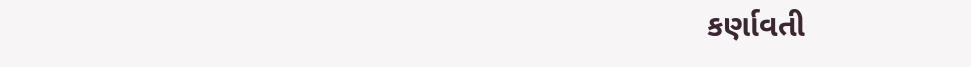કર્ણાવતી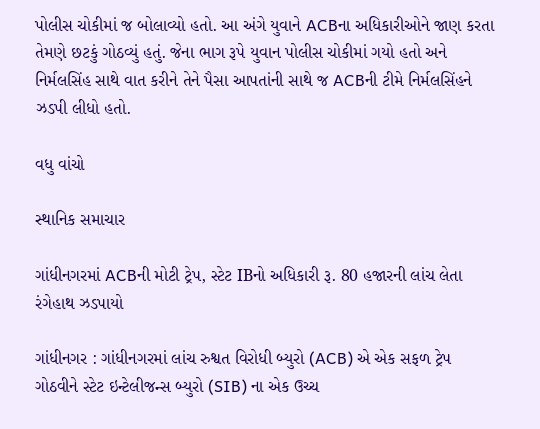પોલીસ ચોકીમાં જ બોલાવ્યો હતો. આ અંગે યુવાને ACBના અધિકારીઓને જાણ કરતા તેમણે છટકું ગોઠવ્યું હતું. જેના ભાગ રૂપે યુવાન પોલીસ ચોકીમાં ગયો હતો અને નિર્મલસિંહ સાથે વાત કરીને તેને પૈસા આપતાંની સાથે જ ACBની ટીમે નિર્મલસિંહને ઝડપી લીધો હતો.

વધુ વાંચો

સ્થાનિક સમાચાર

ગાંધીનગરમાં ACBની મોટી ટ્રેપ, સ્ટેટ IBનો અધિકારી રૂ. 80 હજારની લાંચ લેતા રંગેહાથ ઝડપાયો

ગાંધીનગર : ગાંધીનગરમાં લાંચ રુશ્વત વિરોધી બ્યુરો (ACB) એ એક સફળ ટ્રેપ ગોઠવીને સ્ટેટ ઇન્ટેલીજન્સ બ્યુરો (SIB) ના એક ઉચ્ચ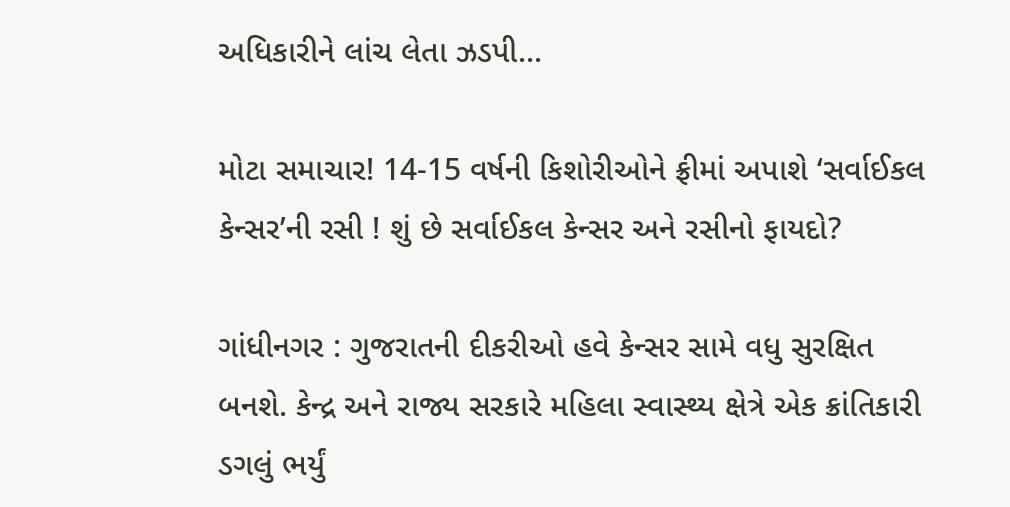અધિકારીને લાંચ લેતા ઝડપી...

મોટા સમાચાર! 14-15 વર્ષની કિશોરીઓને ફ્રીમાં અપાશે ‘સર્વાઈકલ કેન્સર’ની રસી ! શું છે સર્વાઈકલ કેન્સર અને રસીનો ફાયદો?

ગાંધીનગર : ગુજરાતની દીકરીઓ હવે કેન્સર સામે વધુ સુરક્ષિત બનશે. કેન્દ્ર અને રાજ્ય સરકારે મહિલા સ્વાસ્થ્ય ક્ષેત્રે એક ક્રાંતિકારી ડગલું ભર્યું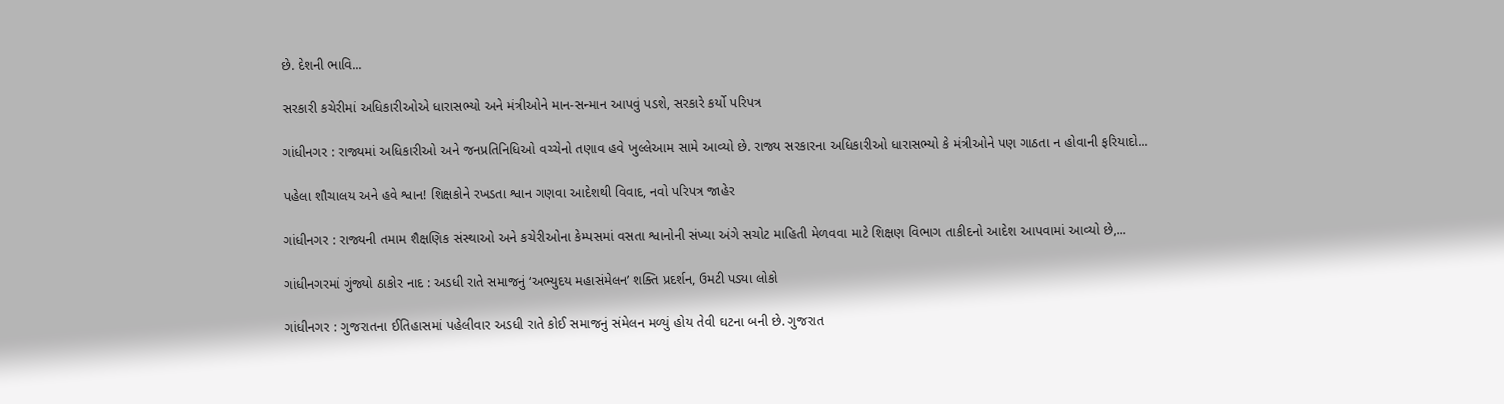છે. દેશની ભાવિ...

સરકારી કચેરીમાં અધિકારીઓએ ધારાસભ્યો અને મંત્રીઓને માન-સન્માન આપવું પડશે, સરકારે કર્યો પરિપત્ર

ગાંધીનગર : રાજ્યમાં અધિકારીઓ અને જનપ્રતિનિધિઓ વચ્ચેનો તણાવ હવે ખુલ્લેઆમ સામે આવ્યો છે. રાજ્ય સરકારના અધિકારીઓ ધારાસભ્યો કે મંત્રીઓને પણ ગાઠતા ન હોવાની ફરિયાદો...

પહેલા શૌચાલય અને હવે શ્વાન! શિક્ષકોને રખડતા શ્વાન ગણવા આદેશથી વિવાદ, નવો પરિપત્ર જાહેર

ગાંધીનગર : રાજ્યની તમામ શૈક્ષણિક સંસ્થાઓ અને કચેરીઓના કેમ્પસમાં વસતા શ્વાનોની સંખ્યા અંગે સચોટ માહિતી મેળવવા માટે શિક્ષણ વિભાગ તાકીદનો આદેશ આપવામાં આવ્યો છે,...

ગાંધીનગરમાં ગુંજ્યો ઠાકોર નાદ : અડધી રાતે સમાજનું ‘અભ્યુદય મહાસંમેલન’ શક્તિ પ્રદર્શન, ઉમટી પડ્યા લોકો

ગાંધીનગર : ગુજરાતના ઈતિહાસમાં પહેલીવાર અડધી રાતે કોઈ સમાજનું સંમેલન મળ્યું હોય તેવી ઘટના બની છે. ગુજરાત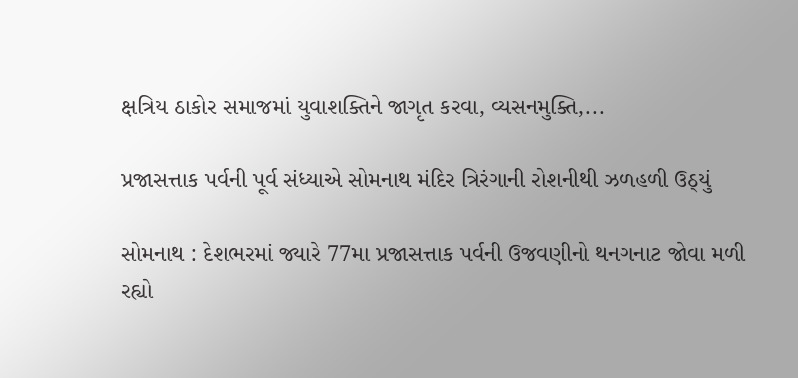ક્ષત્રિય ઠાકોર સમાજમાં યુવાશક્તિને જાગૃત કરવા, વ્યસનમુક્તિ,...

પ્રજાસત્તાક પર્વની પૂર્વ સંધ્યાએ સોમનાથ મંદિર ત્રિરંગાની રોશનીથી ઝળહળી ઉઠ્યું

સોમનાથ : દેશભરમાં જ્યારે 77મા પ્રજાસત્તાક પર્વની ઉજવણીનો થનગનાટ જોવા મળી રહ્યો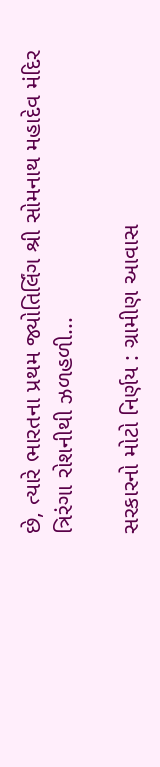છે, ત્યારે ભારતના પ્રથમ જ્યોતિર્લિંગ શ્રી સોમનાથ મહાદેવ મંદિર ત્રિરંગા રોશનીથી ઝળહળી...

સરકારનો મોટો નિર્ણય : ગ્રામીણ આવાસ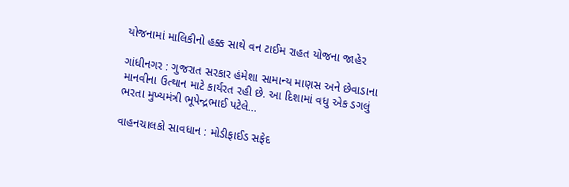યોજનામાં માલિકીનો હક્ક સાથે વન ટાઈમ રાહત યોજના જાહેર

ગાંધીનગર : ગુજરાત સરકાર હંમેશા સામાન્ય માણસ અને છેવાડાના માનવીના ઉત્થાન માટે કાર્યરત રહી છે. આ દિશામાં વધુ એક ડગલું ભરતા મુખ્યમંત્રી ભૂપેન્દ્રભાઈ પટેલે...

વાહનચાલકો સાવધાન : મોડીફાઈડ સફેદ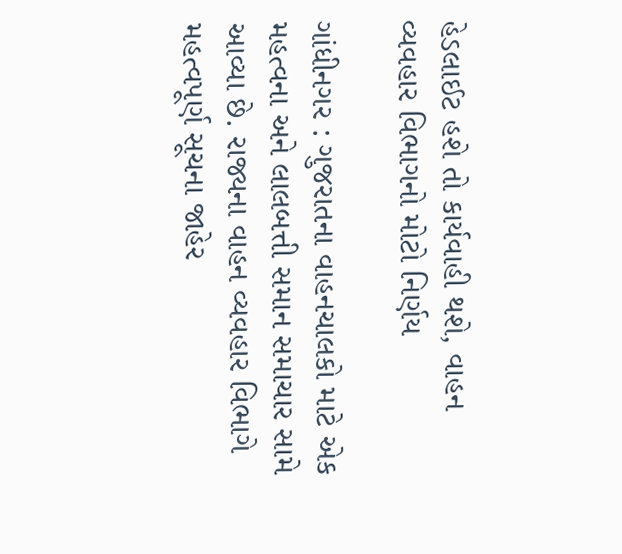હેડલાઈટ હશે તો કાર્યવાહી થશે, વાહન વ્યવહાર વિભાગનો મોટો નિર્ણય

ગાંધીનગર : ગુજરાતના વાહનચાલકો માટે એક મહત્વના અને લાલબત્તી સમાન સમાચાર સામે આવ્યા છે. રાજ્યના વાહન વ્યવહાર વિભાગે મહત્વપૂર્ણ સૂચના જાહેર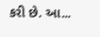કરી છે. આ...